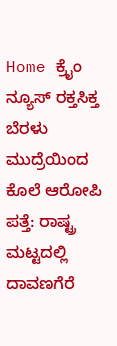Home ಕ್ರೈಂ ನ್ಯೂಸ್ ರಕ್ತಸಿಕ್ತ ಬೆರಳು ಮುದ್ರೆಯಿಂದ ಕೊಲೆ ಆರೋಪಿ ಪತ್ತೆ: ರಾಷ್ಟ್ರ ಮಟ್ಟದಲ್ಲಿ ದಾವಣಗೆರೆ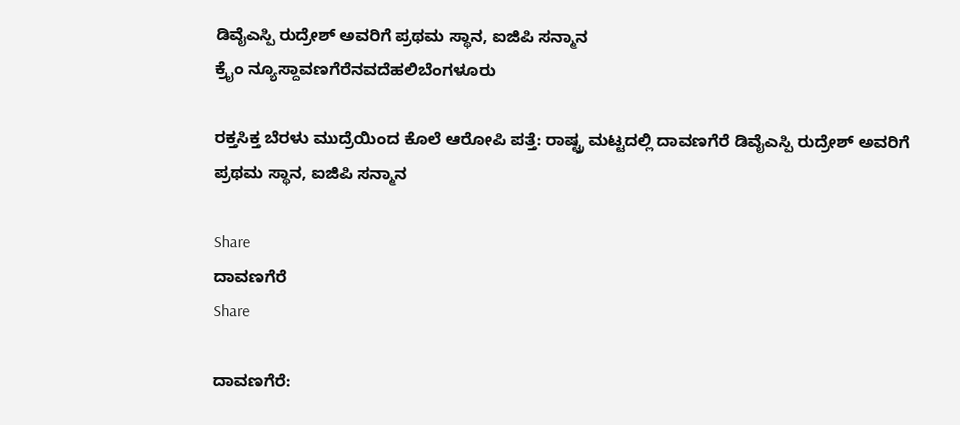ಡಿವೈಎಸ್ಪಿ ರುದ್ರೇಶ್ ಅವರಿಗೆ ಪ್ರಥಮ ಸ್ಥಾನ, ಐಜಿಪಿ ಸನ್ಮಾನ
ಕ್ರೈಂ ನ್ಯೂಸ್ದಾವಣಗೆರೆನವದೆಹಲಿಬೆಂಗಳೂರು

ರಕ್ತಸಿಕ್ತ ಬೆರಳು ಮುದ್ರೆಯಿಂದ ಕೊಲೆ ಆರೋಪಿ ಪತ್ತೆ: ರಾಷ್ಟ್ರ ಮಟ್ಟದಲ್ಲಿ ದಾವಣಗೆರೆ ಡಿವೈಎಸ್ಪಿ ರುದ್ರೇಶ್ ಅವರಿಗೆ ಪ್ರಥಮ ಸ್ಥಾನ, ಐಜಿಪಿ ಸನ್ಮಾನ

Share
ದಾವಣಗೆರೆ
Share

ದಾವಣಗೆರೆ: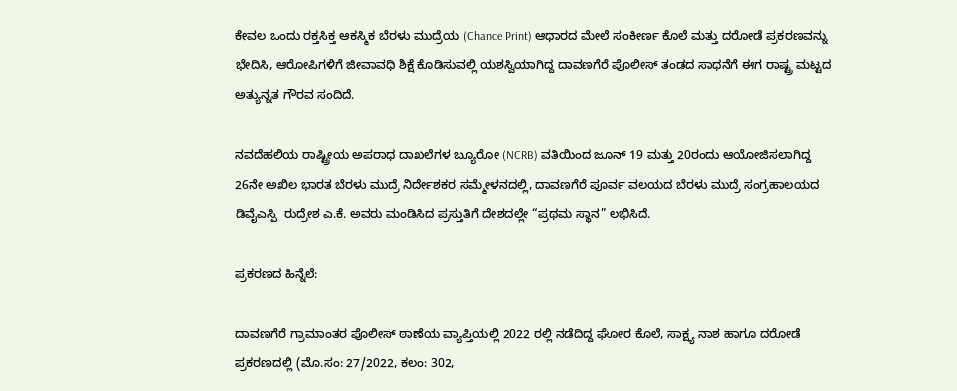ಕೇವಲ ಒಂದು ರಕ್ತಸಿಕ್ತ ಆಕಸ್ಮಿಕ ಬೆರಳು ಮುದ್ರೆಯ (Chance Print) ಆಧಾರದ ಮೇಲೆ ಸಂಕೀರ್ಣ ಕೊಲೆ ಮತ್ತು ದರೋಡೆ ಪ್ರಕರಣವನ್ನು ಭೇದಿಸಿ, ಆರೋಪಿಗಳಿಗೆ ಜೀವಾವಧಿ ಶಿಕ್ಷೆ ಕೊಡಿಸುವಲ್ಲಿ ಯಶಸ್ವಿಯಾಗಿದ್ದ ದಾವಣಗೆರೆ ಪೊಲೀಸ್ ತಂಡದ ಸಾಧನೆಗೆ ಈಗ ರಾಷ್ಟ್ರ ಮಟ್ಟದ ಅತ್ಯುನ್ನತ ಗೌರವ ಸಂದಿದೆ.

ನವದೆಹಲಿಯ ರಾಷ್ಟ್ರೀಯ ಅಪರಾಧ ದಾಖಲೆಗಳ ಬ್ಯೂರೋ (NCRB) ವತಿಯಿಂದ ಜೂನ್ 19 ಮತ್ತು 20ರಂದು ಆಯೋಜಿಸಲಾಗಿದ್ದ 26ನೇ ಅಖಿಲ ಭಾರತ ಬೆರಳು ಮುದ್ರೆ ನಿರ್ದೇಶಕರ ಸಮ್ಮೇಳನದಲ್ಲಿ, ದಾವಣಗೆರೆ ಪೂರ್ವ ವಲಯದ ಬೆರಳು ಮುದ್ರೆ ಸಂಗ್ರಹಾಲಯದ ಡಿವೈಎಸ್ಪಿ  ರುದ್ರೇಶ ಎ.ಕೆ. ಅವರು ಮಂಡಿಸಿದ ಪ್ರಸ್ತುತಿಗೆ ದೇಶದಲ್ಲೇ “ಪ್ರಥಮ ಸ್ಥಾನ” ಲಭಿಸಿದೆ.

ಪ್ರಕರಣದ ಹಿನ್ನೆಲೆ:

ದಾವಣಗೆರೆ ಗ್ರಾಮಾಂತರ ಪೊಲೀಸ್ ಠಾಣೆಯ ವ್ಯಾಪ್ತಿಯಲ್ಲಿ 2022 ರಲ್ಲಿ ನಡೆದಿದ್ದ ಘೋರ ಕೊಲೆ, ಸಾಕ್ಷ್ಯ ನಾಶ ಹಾಗೂ ದರೋಡೆ ಪ್ರಕರಣದಲ್ಲಿ (ಮೊ.ಸಂ: 27/2022, ಕಲಂ: 302,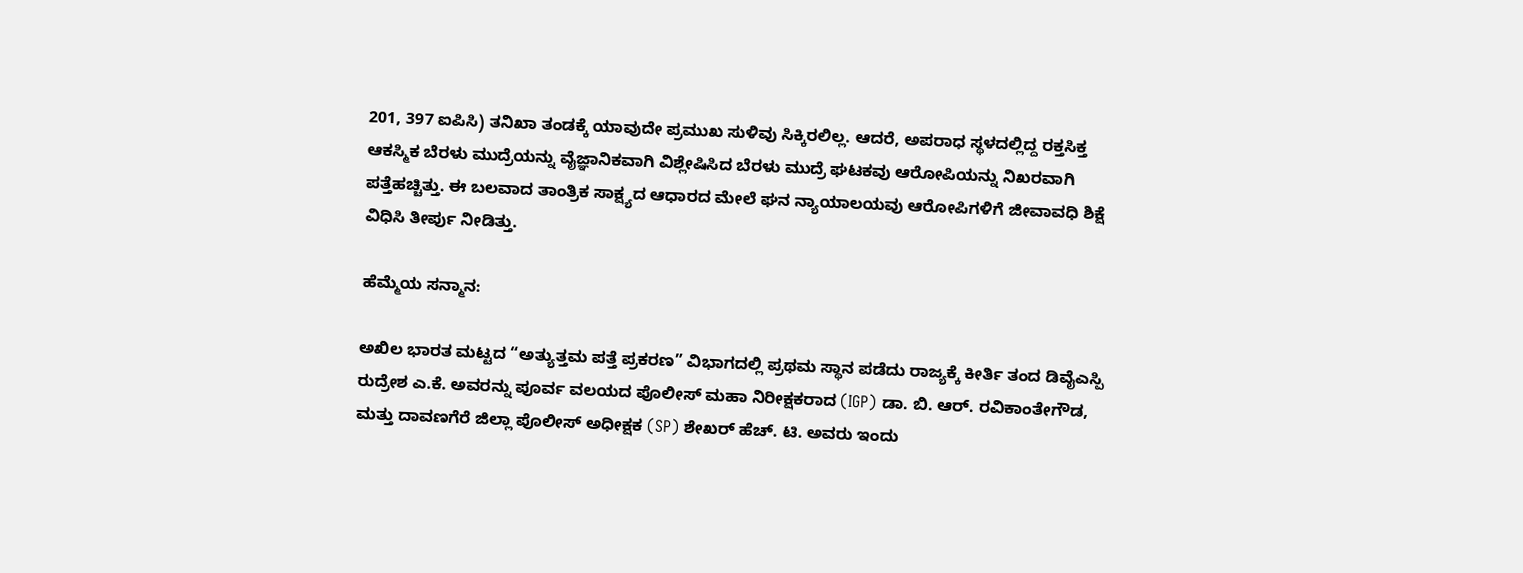201, 397 ಐಪಿಸಿ) ತನಿಖಾ ತಂಡಕ್ಕೆ ಯಾವುದೇ ಪ್ರಮುಖ ಸುಳಿವು ಸಿಕ್ಕಿರಲಿಲ್ಲ. ಆದರೆ, ಅಪರಾಧ ಸ್ಥಳದಲ್ಲಿದ್ದ ರಕ್ತಸಿಕ್ತ ಆಕಸ್ಮಿಕ ಬೆರಳು ಮುದ್ರೆಯನ್ನು ವೈಜ್ಞಾನಿಕವಾಗಿ ವಿಶ್ಲೇಷಿಸಿದ ಬೆರಳು ಮುದ್ರೆ ಘಟಕವು ಆರೋಪಿಯನ್ನು ನಿಖರವಾಗಿ ಪತ್ತೆಹಚ್ಚಿತ್ತು. ಈ ಬಲವಾದ ತಾಂತ್ರಿಕ ಸಾಕ್ಷ್ಯದ ಆಧಾರದ ಮೇಲೆ ಘನ ನ್ಯಾಯಾಲಯವು ಆರೋಪಿಗಳಿಗೆ ಜೀವಾವಧಿ ಶಿಕ್ಷೆ ವಿಧಿಸಿ ತೀರ್ಪು ನೀಡಿತ್ತು.

ಹೆಮ್ಮೆಯ ಸನ್ಮಾನ:

ಅಖಿಲ ಭಾರತ ಮಟ್ಟದ “ಅತ್ಯುತ್ತಮ ಪತ್ತೆ ಪ್ರಕರಣ” ವಿಭಾಗದಲ್ಲಿ ಪ್ರಥಮ ಸ್ಥಾನ ಪಡೆದು ರಾಜ್ಯಕ್ಕೆ ಕೀರ್ತಿ ತಂದ ಡಿವೈಎಸ್ಪಿ  ರುದ್ರೇಶ ಎ.ಕೆ. ಅವರನ್ನು ಪೂರ್ವ ವಲಯದ ಪೊಲೀಸ್ ಮಹಾ ನಿರೀಕ್ಷಕರಾದ (IGP) ಡಾ. ಬಿ. ಆರ್. ರವಿಕಾಂತೇಗೌಡ, ಮತ್ತು ದಾವಣಗೆರೆ ಜಿಲ್ಲಾ ಪೊಲೀಸ್ ಅಧೀಕ್ಷಕ (SP) ಶೇಖರ್ ಹೆಚ್. ಟಿ. ಅವರು ಇಂದು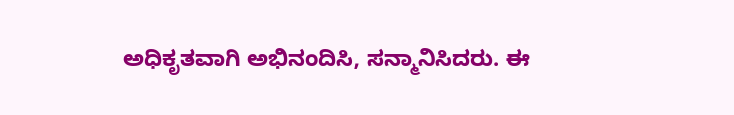ಅಧಿಕೃತವಾಗಿ ಅಭಿನಂದಿಸಿ, ಸನ್ಮಾನಿಸಿದರು. ಈ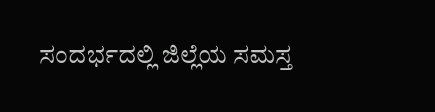ಸಂದರ್ಭದಲ್ಲಿ ಜಿಲ್ಲೆಯ ಸಮಸ್ತ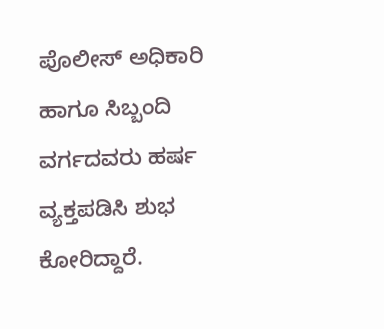ಪೊಲೀಸ್ ಅಧಿಕಾರಿ ಹಾಗೂ ಸಿಬ್ಬಂದಿ ವರ್ಗದವರು ಹರ್ಷ ವ್ಯಕ್ತಪಡಿಸಿ ಶುಭ ಕೋರಿದ್ದಾರೆ.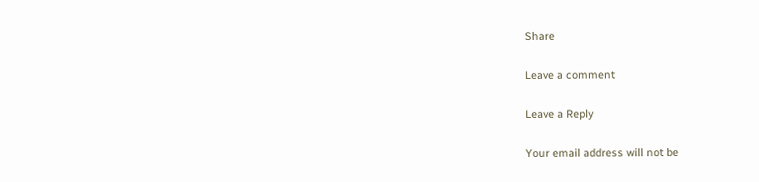Share

Leave a comment

Leave a Reply

Your email address will not be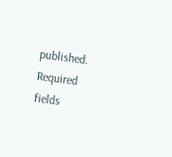published. Required fields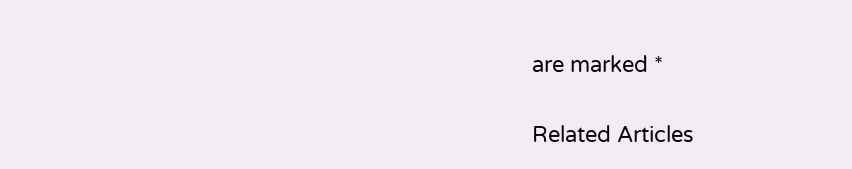are marked *

Related Articles